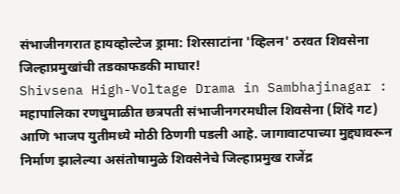संभाजीनगरात हायव्होल्टेज ड्रामा: शिरसाटांना 'व्हिलन' ठरवत शिवसेना जिल्हाप्रमुखांची तडकाफडकी माघार!
Shivsena High-Voltage Drama in Sambhajinagar : महापालिका रणधुमाळीत छत्रपती संभाजीनगरमधील शिवसेना (शिंदे गट) आणि भाजप युतीमध्ये मोठी ठिणगी पडली आहे. जागावाटपाच्या मुद्द्यावरून निर्माण झालेल्या असंतोषामुळे शिवसेनेचे जिल्हाप्रमुख राजेंद्र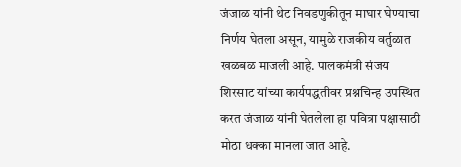जंजाळ यांनी थेट निवडणुकीतून माघार घेण्याचा निर्णय घेतला असून, यामुळे राजकीय वर्तुळात खळबळ माजली आहे. पालकमंत्री संजय शिरसाट यांच्या कार्यपद्धतीवर प्रश्नचिन्ह उपस्थित करत जंजाळ यांनी घेतलेला हा पवित्रा पक्षासाठी मोठा धक्का मानला जात आहे.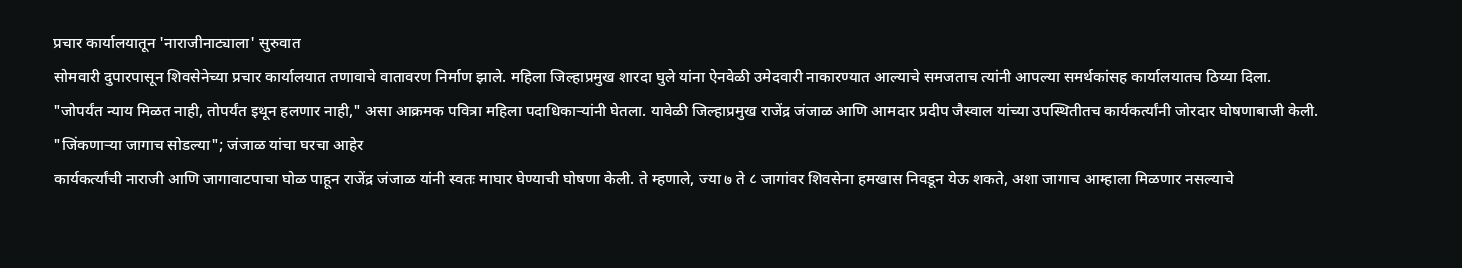प्रचार कार्यालयातून 'नाराजीनाट्याला' सुरुवात
सोमवारी दुपारपासून शिवसेनेच्या प्रचार कार्यालयात तणावाचे वातावरण निर्माण झाले. महिला जिल्हाप्रमुख शारदा घुले यांना ऐनवेळी उमेदवारी नाकारण्यात आल्याचे समजताच त्यांनी आपल्या समर्थकांसह कार्यालयातच ठिय्या दिला.
"जोपर्यंत न्याय मिळत नाही, तोपर्यंत इथून हलणार नाही," असा आक्रमक पवित्रा महिला पदाधिकाऱ्यांनी घेतला. यावेळी जिल्हाप्रमुख राजेंद्र जंजाळ आणि आमदार प्रदीप जैस्वाल यांच्या उपस्थितीतच कार्यकर्त्यांनी जोरदार घोषणाबाजी केली.
"जिंकणाऱ्या जागाच सोडल्या"; जंजाळ यांचा घरचा आहेर
कार्यकर्त्यांची नाराजी आणि जागावाटपाचा घोळ पाहून राजेंद्र जंजाळ यांनी स्वतः माघार घेण्याची घोषणा केली. ते म्हणाले, ज्या ७ ते ८ जागांवर शिवसेना हमखास निवडून येऊ शकते, अशा जागाच आम्हाला मिळणार नसल्याचे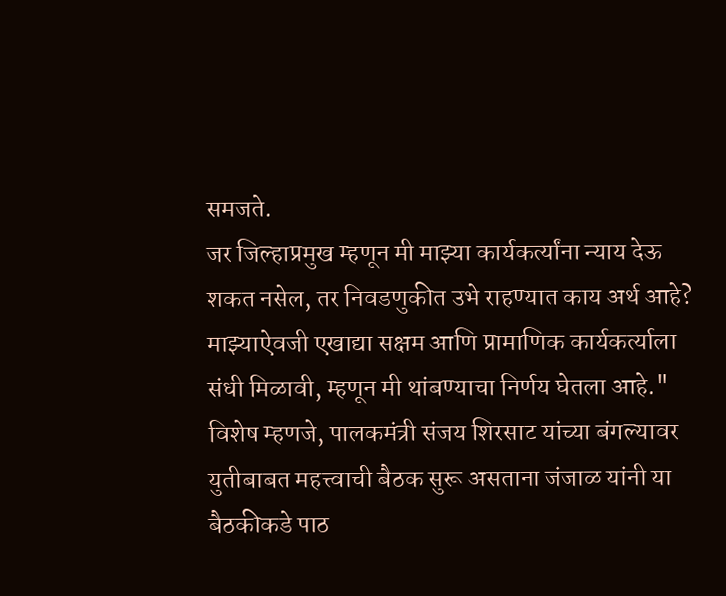समजते.
जर जिल्हाप्रमुख म्हणून मी माझ्या कार्यकर्त्यांना न्याय देऊ शकत नसेल, तर निवडणुकीत उभे राहण्यात काय अर्थ आहे? माझ्याऐवजी एखाद्या सक्षम आणि प्रामाणिक कार्यकर्त्याला संधी मिळावी, म्हणून मी थांबण्याचा निर्णय घेतला आहे."
विशेष म्हणजे, पालकमंत्री संजय शिरसाट यांच्या बंगल्यावर युतीबाबत महत्त्वाची बैठक सुरू असताना जंजाळ यांनी या बैठकीकडे पाठ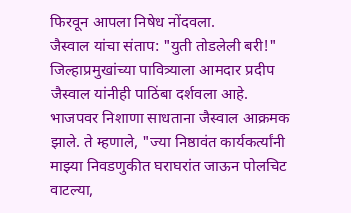फिरवून आपला निषेध नोंदवला.
जैस्वाल यांचा संताप: "युती तोडलेली बरी!"
जिल्हाप्रमुखांच्या पावित्र्याला आमदार प्रदीप जैस्वाल यांनीही पाठिंबा दर्शवला आहे. भाजपवर निशाणा साधताना जैस्वाल आक्रमक झाले. ते म्हणाले, "ज्या निष्ठावंत कार्यकर्त्यांनी माझ्या निवडणुकीत घराघरांत जाऊन पोलचिट वाटल्या,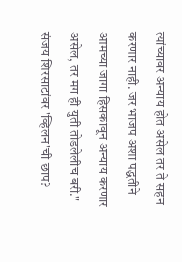त्यांच्यावर अन्याय होत असेल तर ते सहन करणार नाही. जर भाजप अशा पद्धतीने आमच्या जागा हिसकावून अन्याय करणार असेल, तर मग ही युती तोडलेलीच बरी."
संजय शिरसाटांवर 'व्हिलन'ची छाप?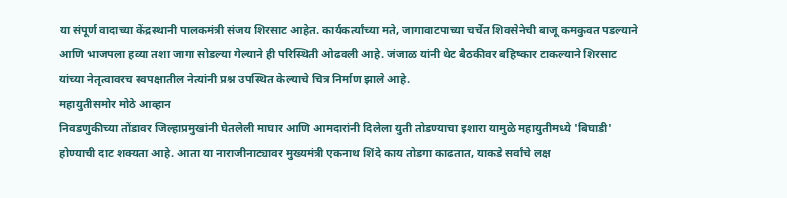या संपूर्ण वादाच्या केंद्रस्थानी पालकमंत्री संजय शिरसाट आहेत. कार्यकर्त्यांच्या मते, जागावाटपाच्या चर्चेत शिवसेनेची बाजू कमकुवत पडल्याने आणि भाजपला हव्या तशा जागा सोडल्या गेल्याने ही परिस्थिती ओढवली आहे. जंजाळ यांनी थेट बैठकीवर बहिष्कार टाकल्याने शिरसाट यांच्या नेतृत्वावरच स्वपक्षातील नेत्यांनी प्रश्न उपस्थित केल्याचे चित्र निर्माण झाले आहे.
महायुतीसमोर मोठे आव्हान
निवडणुकीच्या तोंडावर जिल्हाप्रमुखांनी घेतलेली माघार आणि आमदारांनी दिलेला युती तोडण्याचा इशारा यामुळे महायुतीमध्ये 'बिघाडी' होण्याची दाट शक्यता आहे. आता या नाराजीनाट्यावर मुख्यमंत्री एकनाथ शिंदे काय तोडगा काढतात, याकडे सर्वांचे लक्ष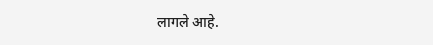लागले आहे.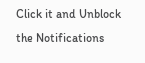Click it and Unblock the Notifications